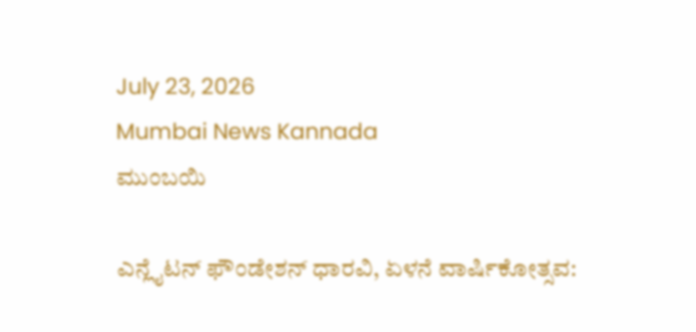July 23, 2026
Mumbai News Kannada
ಮುಂಬಯಿ

ಎನ್ಲೈಟನ್ ಫೌಂಡೇಶನ್ ಧಾರವಿ, ಏಳನೆ ವಾರ್ಷಿಕೋತ್ಸವ: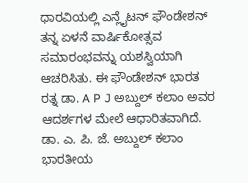ಧಾರವಿಯಲ್ಲಿ ಎನ್ಲೈಟನ್ ಫೌಂಡೇಶನ್ ತನ್ನ ಏಳನೆ ವಾರ್ಷಿಕೋತ್ಸವ ಸಮಾರಂಭವನ್ನು ಯಶಸ್ವಿಯಾಗಿ ಆಚರಿಸಿತು. ಈ ಫೌಂಡೇಶನ್ ಭಾರತ ರತ್ನ ಡಾ. A P J ಅಬ್ದುಲ್ ಕಲಾಂ ಅವರ ಆದರ್ಶಗಳ ಮೇಲೆ ಆಧಾರಿತವಾಗಿದೆ. ಡಾ. ಎ. ಪಿ. ಜೆ. ಅಬ್ದುಲ್ ಕಲಾಂ ಭಾರತೀಯ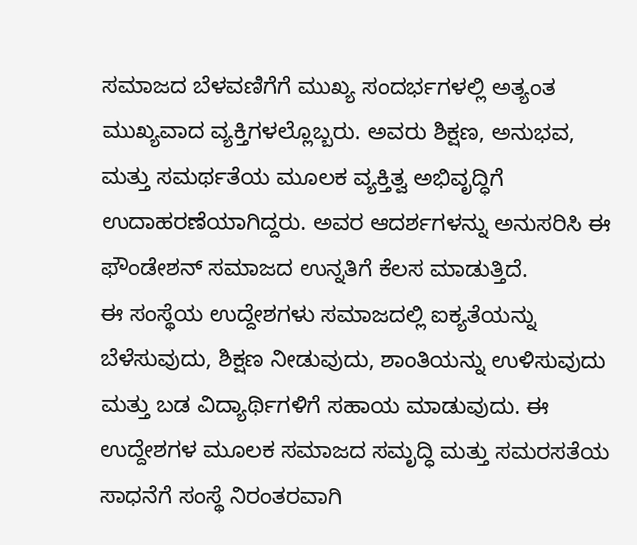ಸಮಾಜದ ಬೆಳವಣಿಗೆಗೆ ಮುಖ್ಯ ಸಂದರ್ಭಗಳಲ್ಲಿ ಅತ್ಯಂತ ಮುಖ್ಯವಾದ ವ್ಯಕ್ತಿಗಳಲ್ಲೊಬ್ಬರು. ಅವರು ಶಿಕ್ಷಣ, ಅನುಭವ, ಮತ್ತು ಸಮರ್ಥತೆಯ ಮೂಲಕ ವ್ಯಕ್ತಿತ್ವ ಅಭಿವೃದ್ಧಿಗೆ ಉದಾಹರಣೆಯಾಗಿದ್ದರು. ಅವರ ಆದರ್ಶಗಳನ್ನು ಅನುಸರಿಸಿ ಈ ಫೌಂಡೇಶನ್ ಸಮಾಜದ ಉನ್ನತಿಗೆ ಕೆಲಸ ಮಾಡುತ್ತಿದೆ.
ಈ ಸಂಸ್ಥೆಯ ಉದ್ದೇಶಗಳು ಸಮಾಜದಲ್ಲಿ ಐಕ್ಯತೆಯನ್ನು ಬೆಳೆಸುವುದು, ಶಿಕ್ಷಣ ನೀಡುವುದು, ಶಾಂತಿಯನ್ನು ಉಳಿಸುವುದು ಮತ್ತು ಬಡ ವಿದ್ಯಾರ್ಥಿಗಳಿಗೆ ಸಹಾಯ ಮಾಡುವುದು. ಈ ಉದ್ದೇಶಗಳ ಮೂಲಕ ಸಮಾಜದ ಸಮೃದ್ಧಿ ಮತ್ತು ಸಮರಸತೆಯ ಸಾಧನೆಗೆ ಸಂಸ್ಥೆ ನಿರಂತರವಾಗಿ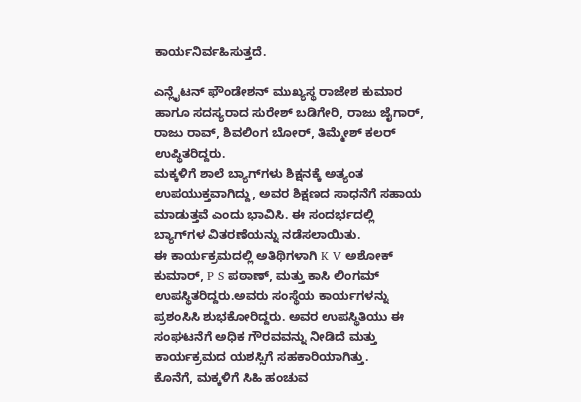ಕಾರ್ಯನಿರ್ವಹಿಸುತ್ತದೆ.

ಎನ್ಲೈಟನ್ ಫೌಂಡೇಶನ್ ಮುಖ್ಯಸ್ಥ ರಾಜೇಶ ಕುಮಾರ ಹಾಗೂ ಸದಸ್ಯರಾದ ಸುರೇಶ್ ಬಡಿಗೇರಿ, ರಾಜು ಜೈಗಾರ್, ರಾಜು ರಾವ್, ಶಿವಲಿಂಗ ಬೋರ್, ತಿಮ್ಮೇಶ್ ಕಲರ್ ಉಪ್ಥಿತರಿದ್ದರು.
ಮಕ್ಕಳಿಗೆ ಶಾಲೆ ಬ್ಯಾಗ್‌ಗಳು ಶಿಕ್ಷನಕ್ಕೆ ಅತ್ಯಂತ ಉಪಯುಕ್ತವಾಗಿದ್ದು, ಅವರ ಶಿಕ್ಷಣದ ಸಾಧನೆಗೆ ಸಹಾಯ ಮಾಡುತ್ತವೆ ಎಂದು ಭಾವಿಸಿ. ಈ ಸಂದರ್ಭದಲ್ಲಿ ಬ್ಯಾಗ್‌ಗಳ ವಿತರಣೆಯನ್ನು ನಡೆಸಲಾಯಿತು.
ಈ ಕಾರ್ಯಕ್ರಮದಲ್ಲಿ ಅತಿಥಿಗಳಾಗಿ K V ಅಶೋಕ್ ಕುಮಾರ್, P S ಪಠಾಣ್, ಮತ್ತು ಕಾಸಿ ಲಿಂಗಮ್ ಉಪಸ್ಥಿತರಿದ್ದರು.ಅವರು ಸಂಸ್ಥೆಯ ಕಾರ್ಯಗಳನ್ನು ಪ್ರಶಂಸಿಸಿ ಶುಭಕೋರಿದ್ದರು. ಅವರ ಉಪಸ್ಥಿತಿಯು ಈ ಸಂಘಟನೆಗೆ ಅಧಿಕ ಗೌರವವನ್ನು ನೀಡಿದೆ ಮತ್ತು ಕಾರ್ಯಕ್ರಮದ ಯಶಸ್ಸಿಗೆ ಸಹಕಾರಿಯಾಗಿತ್ತು.
ಕೊನೆಗೆ, ಮಕ್ಕಳಿಗೆ ಸಿಹಿ ಹಂಚುವ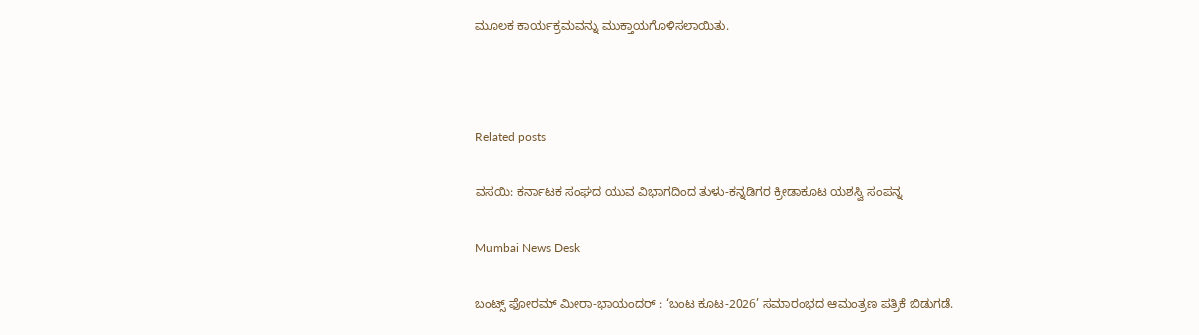ಮೂಲಕ ಕಾರ್ಯಕ್ರಮವನ್ನು ಮುಕ್ತಾಯಗೊಳಿಸಲಾಯಿತು.



Related posts

ವಸಯಿ: ಕರ್ನಾಟಕ ಸಂಘದ ಯುವ ವಿಭಾಗದಿಂದ ತುಳು-ಕನ್ನಡಿಗರ ಕ್ರೀಡಾಕೂಟ ಯಶಸ್ವಿ ಸಂಪನ್ನ

Mumbai News Desk

ಬಂಟ್ಸ್ ಫೋರಮ್ ಮೀರಾ-ಭಾಯಂದರ್ : ‘ಬಂಟ ಕೂಟ-2026’ ಸಮಾರಂಭದ ಆಮಂತ್ರಣ ಪತ್ರಿಕೆ ಬಿಡುಗಡೆ.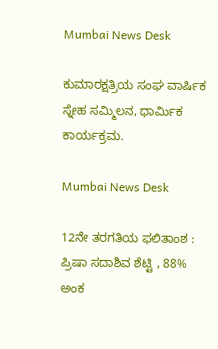Mumbai News Desk

ಕುಮಾರಕ್ಷತ್ರಿಯ ಸಂಘ ವಾರ್ಷಿಕ ಸ್ನೇಹ ಸಮ್ಮಿಲನ, ಧಾರ್ಮಿಕ ಕಾರ್ಯಕ್ರಮ.

Mumbai News Desk

12ನೇ ತರಗತಿಯ ಫಲಿತಾಂಶ : ಪ್ರಿಷಾ ಸದಾಶಿವ ಶೆಟ್ಟಿ , 88% ಅಂಕ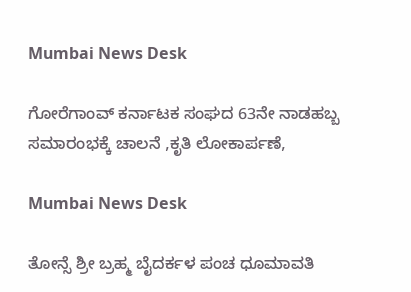Mumbai News Desk

ಗೋರೆಗಾಂವ್ ಕರ್ನಾಟಕ ಸಂಘದ 63ನೇ ನಾಡಹಬ್ಬ ಸಮಾರಂಭಕ್ಕೆ ಚಾಲನೆ ,ಕೃತಿ ಲೋಕಾರ್ಪಣೆ,

Mumbai News Desk

ತೋನ್ಸೆ ಶ್ರೀ ಬ್ರಹ್ಮ ಬೈದರ್ಕಳ ಪಂಚ ಧೂಮಾವತಿ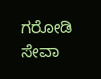ಗರೋಡಿ ಸೇವಾ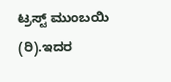ಟ್ರಸ್ಟ್ ಮುಂಬಯಿ (ರಿ).ಇದರ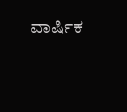ವಾರ್ಷಿಕ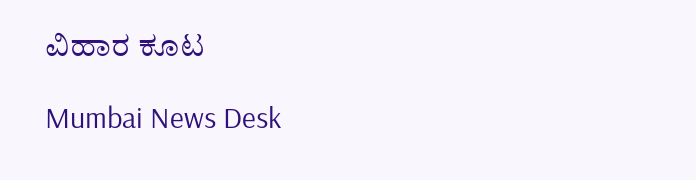ವಿಹಾರ ಕೂಟ

Mumbai News Desk